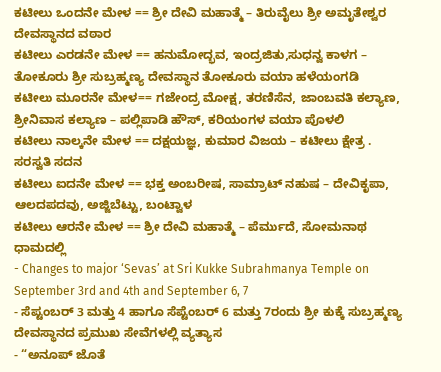ಕಟೀಲು ಒಂದನೇ ಮೇಳ == ಶ್ರೀ ದೇವಿ ಮಹಾತ್ಮೆ – ತಿರುವೈಲು ಶ್ರೀ ಅಮೃತೇಶ್ವರ ದೇವಸ್ಥಾನದ ವಠಾರ
ಕಟೀಲು ಎರಡನೇ ಮೇಳ == ಹನುಮೋದ್ಭವ, ಇಂದ್ರಜಿತು,ಸುಧನ್ವ ಕಾಳಗ – ತೋಕೂರು ಶ್ರೀ ಸುಬ್ರಹ್ಮಣ್ಯ ದೇವಸ್ಥಾನ ತೋಕೂರು ವಯಾ ಹಳೆಯಂಗಡಿ
ಕಟೀಲು ಮೂರನೇ ಮೇಳ== ಗಜೇಂದ್ರ ಮೋಕ್ಷ, ತರಣಿಸೆನ, ಜಾಂಬವತಿ ಕಲ್ಯಾಣ, ಶ್ರೀನಿವಾಸ ಕಲ್ಯಾಣ – ಪಲ್ಲಿಪಾಡಿ ಹೌಸ್, ಕರಿಯಂಗಳ ವಯಾ ಪೊಳಲಿ
ಕಟೀಲು ನಾಲ್ಕನೇ ಮೇಳ == ದಕ್ಷಯಜ್ಞ, ಕುಮಾರ ವಿಜಯ – ಕಟೀಲು ಕ್ಷೇತ್ರ . ಸರಸ್ವತಿ ಸದನ
ಕಟೀಲು ಐದನೇ ಮೇಳ == ಭಕ್ತ ಅಂಬರೀಷ, ಸಾಮ್ರಾಟ್ ನಹುಷ – ದೇವಿಕೃಪಾ, ಆಲದಪದವು, ಅಜ್ಜಿಬೆಟ್ಟು, ಬಂಟ್ವಾಳ
ಕಟೀಲು ಆರನೇ ಮೇಳ == ಶ್ರೀ ದೇವಿ ಮಹಾತ್ಮೆ – ಪೆರ್ಮುದೆ, ಸೋಮನಾಥ ಧಾಮದಲ್ಲಿ
- Changes to major ‘Sevas’ at Sri Kukke Subrahmanya Temple on September 3rd and 4th and September 6, 7
- ಸೆಪ್ಟಂಬರ್ 3 ಮತ್ತು 4 ಹಾಗೂ ಸೆಪ್ಟೆಂಬರ್ 6 ಮತ್ತು 7ರಂದು ಶ್ರೀ ಕುಕ್ಕೆ ಸುಬ್ರಹ್ಮಣ್ಯ ದೇವಸ್ಥಾನದ ಪ್ರಮುಖ ಸೇವೆಗಳಲ್ಲಿ ವ್ಯತ್ಯಾಸ
- “ಅನೂಪ್ ಜೊತೆ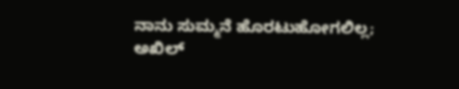ನಾನು ಸುಮ್ಮನೆ ಹೊರಟುಹೋಗಲಿಲ್ಲ; ಅಖಿಲ್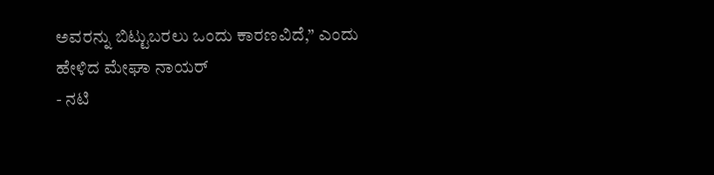ಅವರನ್ನು ಬಿಟ್ಟುಬರಲು ಒಂದು ಕಾರಣವಿದೆ,” ಎಂದು ಹೇಳಿದ ಮೇಘಾ ನಾಯರ್
- ನಟಿ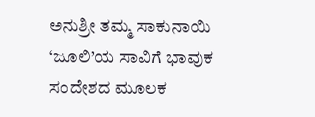ಅನುಶ್ರೀ ತಮ್ಮ ಸಾಕುನಾಯಿ ‘ಜೂಲಿ’ಯ ಸಾವಿಗೆ ಭಾವುಕ ಸಂದೇಶದ ಮೂಲಕ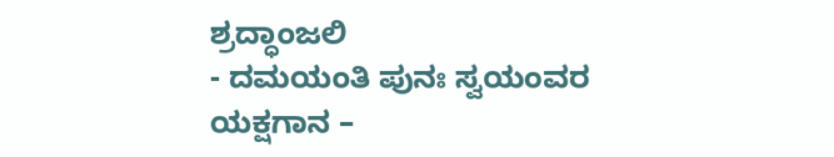ಶ್ರದ್ಧಾಂಜಲಿ
- ದಮಯಂತಿ ಪುನಃ ಸ್ವಯಂವರ ಯಕ್ಷಗಾನ –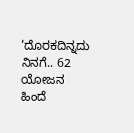‘ದೊರಕದಿನ್ನದು ನಿನಗೆ.. 62 ಯೋಜನ ಹಿಂದೆ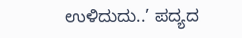ಉಳಿದುದು..’ ಪದ್ಯದ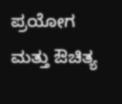ಪ್ರಯೋಗ ಮತ್ತು ಔಚಿತ್ಯ